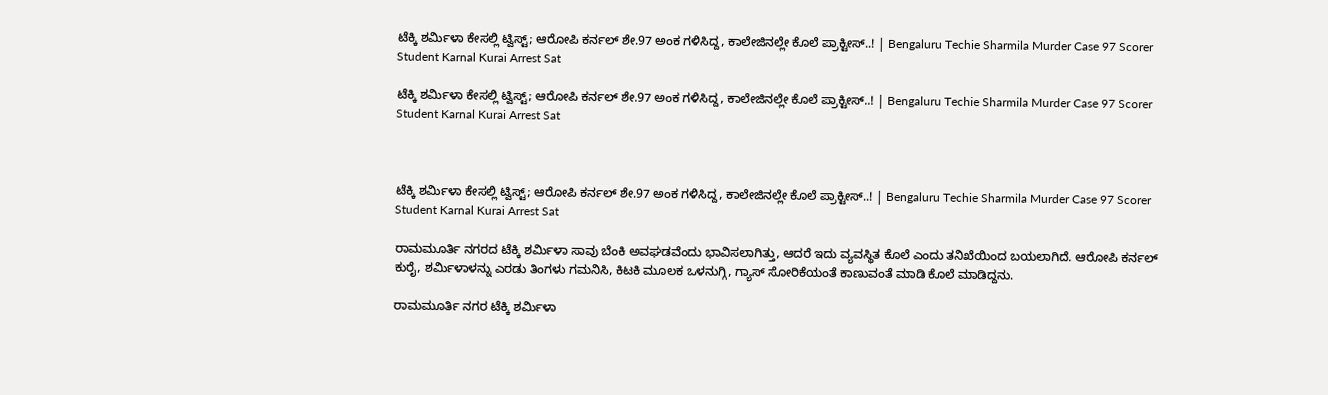ಟೆಕ್ಕಿ ಶರ್ಮಿಳಾ ಕೇಸಲ್ಲಿ ಟ್ವಿಸ್ಟ್; ಆರೋಪಿ ಕರ್ನಲ್ ಶೇ.97 ಅಂಕ ಗಳಿಸಿದ್ದ, ಕಾಲೇಜಿನಲ್ಲೇ ಕೊಲೆ ಪ್ರಾಕ್ಟೀಸ್..! | Bengaluru Techie Sharmila Murder Case 97 Scorer Student Karnal Kurai Arrest Sat

ಟೆಕ್ಕಿ ಶರ್ಮಿಳಾ ಕೇಸಲ್ಲಿ ಟ್ವಿಸ್ಟ್; ಆರೋಪಿ ಕರ್ನಲ್ ಶೇ.97 ಅಂಕ ಗಳಿಸಿದ್ದ, ಕಾಲೇಜಿನಲ್ಲೇ ಕೊಲೆ ಪ್ರಾಕ್ಟೀಸ್..! | Bengaluru Techie Sharmila Murder Case 97 Scorer Student Karnal Kurai Arrest Sat



ಟೆಕ್ಕಿ ಶರ್ಮಿಳಾ ಕೇಸಲ್ಲಿ ಟ್ವಿಸ್ಟ್; ಆರೋಪಿ ಕರ್ನಲ್ ಶೇ.97 ಅಂಕ ಗಳಿಸಿದ್ದ, ಕಾಲೇಜಿನಲ್ಲೇ ಕೊಲೆ ಪ್ರಾಕ್ಟೀಸ್..! | Bengaluru Techie Sharmila Murder Case 97 Scorer Student Karnal Kurai Arrest Sat

ರಾಮಮೂರ್ತಿ ನಗರದ ಟೆಕ್ಕಿ ಶರ್ಮಿಳಾ ಸಾವು ಬೆಂಕಿ ಅವಘಡವೆಂದು ಭಾವಿಸಲಾಗಿತ್ತು, ಆದರೆ ಇದು ವ್ಯವಸ್ಥಿತ ಕೊಲೆ ಎಂದು ತನಿಖೆಯಿಂದ ಬಯಲಾಗಿದೆ. ಆರೋಪಿ ಕರ್ನಲ್ ಕುರೈ, ಶರ್ಮಿಳಾಳನ್ನು ಎರಡು ತಿಂಗಳು ಗಮನಿಸಿ, ಕಿಟಕಿ ಮೂಲಕ ಒಳನುಗ್ಗಿ, ಗ್ಯಾಸ್ ಸೋರಿಕೆಯಂತೆ ಕಾಣುವಂತೆ ಮಾಡಿ ಕೊಲೆ ಮಾಡಿದ್ದನು.

ರಾಮಮೂರ್ತಿ ನಗರ ಟೆಕ್ಕಿ ಶರ್ಮಿಳಾ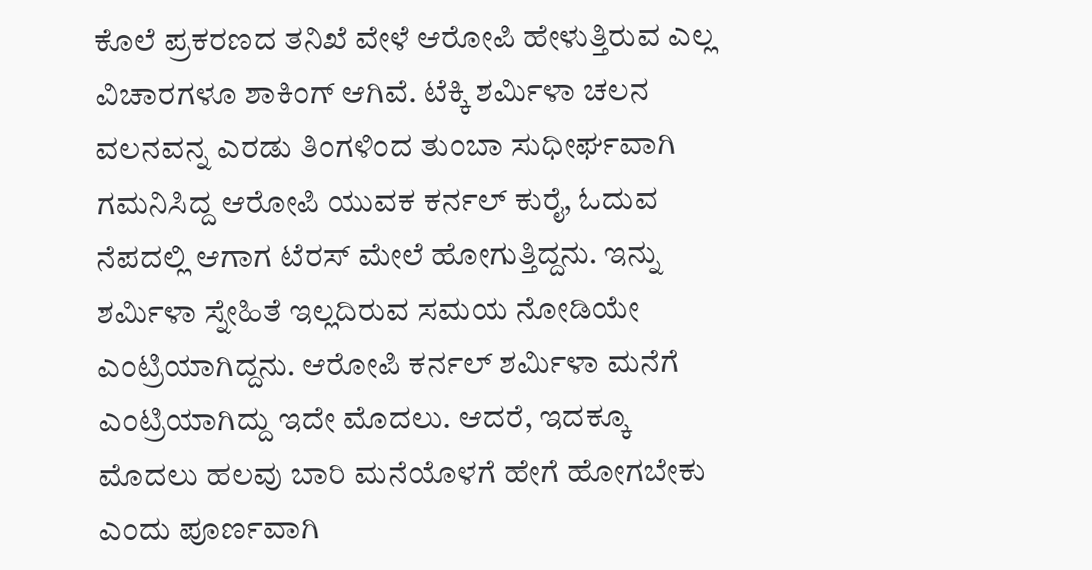ಕೊಲೆ ಪ್ರಕರಣದ ತನಿಖೆ ವೇಳೆ ಆರೋಪಿ ಹೇಳುತ್ತಿರುವ ಎಲ್ಲ ವಿಚಾರಗಳೂ ಶಾಕಿಂಗ್ ಆಗಿವೆ. ಟೆಕ್ಕಿ ಶರ್ಮಿಳಾ ಚಲನ ವಲನವನ್ನ ಎರಡು ತಿಂಗಳಿಂದ ತುಂಬಾ ಸುಧೀರ್ಘವಾಗಿ ಗಮನಿಸಿದ್ದ ಆರೋಪಿ ಯುವಕ ಕರ್ನಲ್ ಕುರೈ, ಓದುವ ನೆಪದಲ್ಲಿ ಆಗಾಗ ಟೆರಸ್ ಮೇಲೆ ಹೋಗುತ್ತಿದ್ದನು. ಇನ್ನು ಶರ್ಮಿಳಾ ಸ್ನೇಹಿತೆ ಇಲ್ಲದಿರುವ ಸಮಯ ನೋಡಿಯೇ ಎಂಟ್ರಿಯಾಗಿದ್ದನು. ಆರೋಪಿ ಕರ್ನಲ್ ಶರ್ಮಿಳಾ ಮನೆಗೆ ಎಂಟ್ರಿಯಾಗಿದ್ದು ಇದೇ ಮೊದಲು. ಆದರೆ, ಇದಕ್ಕೂ ಮೊದಲು ಹಲವು ಬಾರಿ ಮನೆಯೊಳಗೆ ಹೇಗೆ ಹೋಗಬೇಕು ಎಂದು ಪೂರ್ಣವಾಗಿ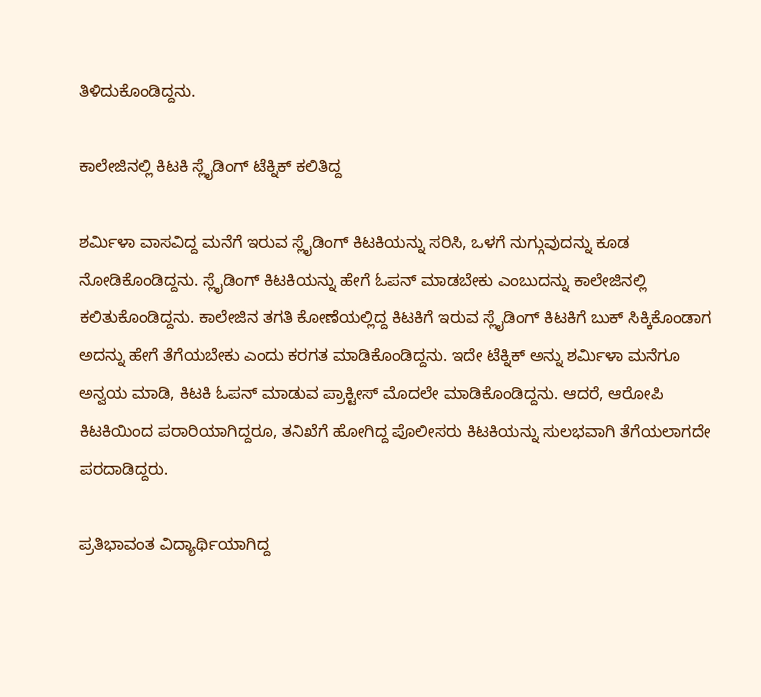ತಿಳಿದುಕೊಂಡಿದ್ದನು.

ಕಾಲೇಜಿನಲ್ಲಿ ಕಿಟಕಿ ಸ್ಲೈಡಿಂಗ್ ಟೆಕ್ನಿಕ್ ಕಲಿತಿದ್ದ

ಶರ್ಮಿಳಾ ವಾಸವಿದ್ದ ಮನೆಗೆ ಇರುವ ಸ್ಲೈಡಿಂಗ್ ಕಿಟಕಿಯನ್ನು ಸರಿಸಿ, ಒಳಗೆ ನುಗ್ಗುವುದನ್ನು ಕೂಡ ನೋಡಿಕೊಂಡಿದ್ದನು. ಸ್ಲೈಡಿಂಗ್ ಕಿಟಕಿಯನ್ನು ಹೇಗೆ ಓಪನ್ ಮಾಡಬೇಕು ಎಂಬುದನ್ನು ಕಾಲೇಜಿನಲ್ಲಿ ಕಲಿತುಕೊಂಡಿದ್ದನು. ಕಾಲೇಜಿನ ತಗತಿ ಕೋಣೆಯಲ್ಲಿದ್ದ ಕಿಟಕಿಗೆ ಇರುವ ಸ್ಲೈಡಿಂಗ್ ಕಿಟಕಿಗೆ ಬುಕ್ ಸಿಕ್ಕಿಕೊಂಡಾಗ ಅದನ್ನು ಹೇಗೆ ತೆಗೆಯಬೇಕು ಎಂದು ಕರಗತ ಮಾಡಿಕೊಂಡಿದ್ದನು. ಇದೇ ಟೆಕ್ನಿಕ್ ಅನ್ನು ಶರ್ಮಿಳಾ ಮನೆಗೂ ಅನ್ವಯ ಮಾಡಿ, ಕಿಟಕಿ ಓಪನ್ ಮಾಡುವ ಪ್ರಾಕ್ಟೀಸ್ ಮೊದಲೇ ಮಾಡಿಕೊಂಡಿದ್ದನು. ಆದರೆ, ಆರೋಪಿ ಕಿಟಕಿಯಿಂದ ಪರಾರಿಯಾಗಿದ್ದರೂ, ತನಿಖೆಗೆ ಹೋಗಿದ್ದ ಪೊಲೀಸರು ಕಿಟಕಿಯನ್ನು ಸುಲಭವಾಗಿ ತೆಗೆಯಲಾಗದೇ ಪರದಾಡಿದ್ದರು.

ಪ್ರತಿಭಾವಂತ ವಿದ್ಯಾರ್ಥಿಯಾಗಿದ್ದ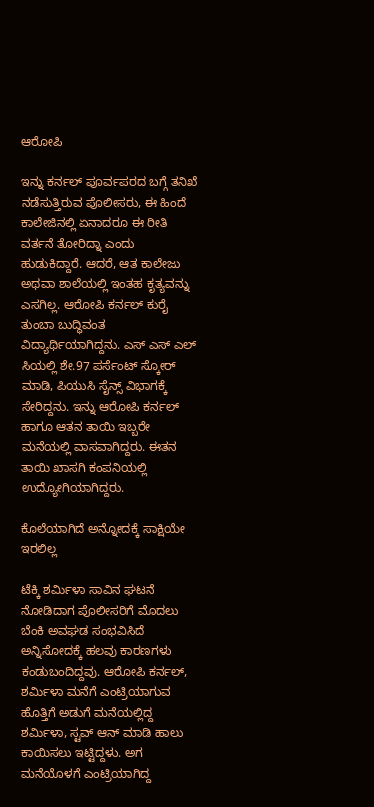ಆರೋಪಿ

ಇನ್ನು ಕರ್ನಲ್ ಪೂರ್ವಪರದ ಬಗ್ಗೆ ತನಿಖೆ ನಡೆಸುತ್ತಿರುವ ಪೊಲೀಸರು, ಈ ಹಿಂದೆ ಕಾಲೇಜಿನಲ್ಲಿ ಏನಾದರೂ ಈ ರೀತಿ ವರ್ತನೆ ತೋರಿದ್ನಾ ಎಂದು ಹುಡುಕಿದ್ದಾರೆ. ಆದರೆ, ಆತ ಕಾಲೇಜು ಅಥವಾ ಶಾಲೆಯಲ್ಲಿ ಇಂತಹ ಕೃತ್ಯವನ್ನು ಎಸಗಿಲ್ಲ. ಆರೋಪಿ ಕರ್ನಲ್ ಕುರೈ ತುಂಬಾ ಬುದ್ಧಿವಂತ ವಿದ್ಯಾರ್ಥಿಯಾಗಿದ್ದನು. ಎಸ್ ಎಸ್ ಎಲ್ ಸಿಯಲ್ಲಿ ಶೇ.97 ಪರ್ಸೆಂಟ್ ಸ್ಕೋರ್ ಮಾಡಿ, ಪಿಯುಸಿ ಸೈನ್ಸ್ ವಿಭಾಗಕ್ಕೆ ಸೇರಿದ್ದನು. ಇನ್ನು ಆರೋಪಿ ಕರ್ನಲ್ ಹಾಗೂ ಆತನ ತಾಯಿ ಇಬ್ಬರೇ ಮನೆಯಲ್ಲಿ ವಾಸವಾಗಿದ್ದರು. ಈತನ ತಾಯಿ ಖಾಸಗಿ ಕಂಪನಿಯಲ್ಲಿ ಉದ್ಯೋಗಿಯಾಗಿದ್ದರು.

ಕೊಲೆಯಾಗಿದೆ ಅನ್ನೋದಕ್ಕೆ ಸಾಕ್ಷಿಯೇ ಇರಲಿಲ್ಲ

ಟೆಕ್ಕಿ ಶರ್ಮಿಳಾ ಸಾವಿನ ಘಟನೆ ನೋಡಿದಾಗ ಪೊಲೀಸರಿಗೆ ಮೊದಲು ಬೆಂಕಿ ಅವಘಡ ಸಂಭವಿಸಿದೆ ಅನ್ನಿಸೋದಕ್ಕೆ ಹಲವು ಕಾರಣಗಳು ಕಂಡುಬಂದಿದ್ದವು. ಆರೋಪಿ ಕರ್ನಲ್, ಶರ್ಮಿಳಾ ಮನೆಗೆ ಎಂಟ್ರಿಯಾಗುವ ಹೊತ್ತಿಗೆ ಅಡುಗೆ ಮನೆಯಲ್ಲಿದ್ದ ಶರ್ಮಿಳಾ, ಸ್ಟವ್ ಆನ್ ಮಾಡಿ ಹಾಲು ಕಾಯಿಸಲು ಇಟ್ಟಿದ್ದಳು. ಅಗ ಮನೆಯೊಳಗೆ ಎಂಟ್ರಿಯಾಗಿದ್ದ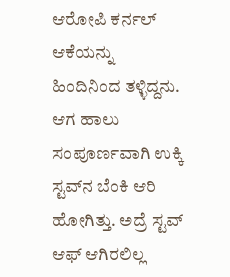ಆರೋಪಿ ಕರ್ನಲ್ ಆಕೆಯನ್ನು ಹಿಂದಿನಿಂದ ತಳ್ಳಿದ್ದನು. ಆಗ ಹಾಲು ಸಂಪೂರ್ಣವಾಗಿ ಉಕ್ಕಿ ಸ್ಟವ್‌ನ ಬೆಂಕಿ ಆರಿ ಹೋಗಿತ್ತು. ಅದ್ರೆ ಸ್ಟವ್ ಆಫ್ ಆಗಿರಲಿಲ್ಲ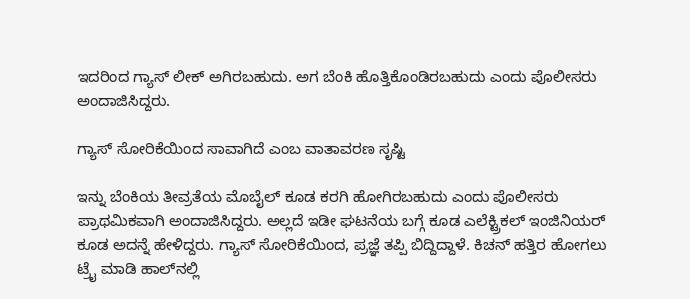ಇದರಿಂದ ಗ್ಯಾಸ್ ಲೀಕ್ ಅಗಿರಬಹುದು. ಅಗ ಬೆಂಕಿ ಹೊತ್ತಿಕೊಂಡಿರಬಹುದು ಎಂದು ಪೊಲೀಸರು ಅಂದಾಜಿಸಿದ್ದರು.

ಗ್ಯಾಸ್ ಸೋರಿಕೆಯಿಂದ ಸಾವಾಗಿದೆ ಎಂಬ ವಾತಾವರಣ ಸೃಷ್ಟಿ

ಇನ್ನು ಬೆಂಕಿಯ ತೀವ್ರತೆಯ ಮೊಬೈಲ್ ಕೂಡ ಕರಗಿ ಹೋಗಿರಬಹುದು ಎಂದು ಪೊಲೀಸರು ಪ್ರಾಥಮಿಕವಾಗಿ ಅಂದಾಜಿಸಿದ್ದರು. ಅಲ್ಲದೆ ಇಡೀ ಘಟನೆಯ ಬಗ್ಗೆ ಕೂಡ ಎಲೆಕ್ಟ್ರಿಕಲ್‌ ಇಂಜಿನಿಯರ್ ಕೂಡ ಅದನ್ನೆ‌ ಹೇಳಿದ್ದರು. ಗ್ಯಾಸ್ ಸೋರಿಕೆಯಿಂದ, ಪ್ರಜ್ಞೆ ತಪ್ಪಿ ಬಿದ್ದಿದ್ದಾಳೆ. ಕಿಚನ್ ಹತ್ತಿರ ಹೋಗಲು ಟ್ರೈ ಮಾಡಿ ಹಾಲ್‌ನಲ್ಲಿ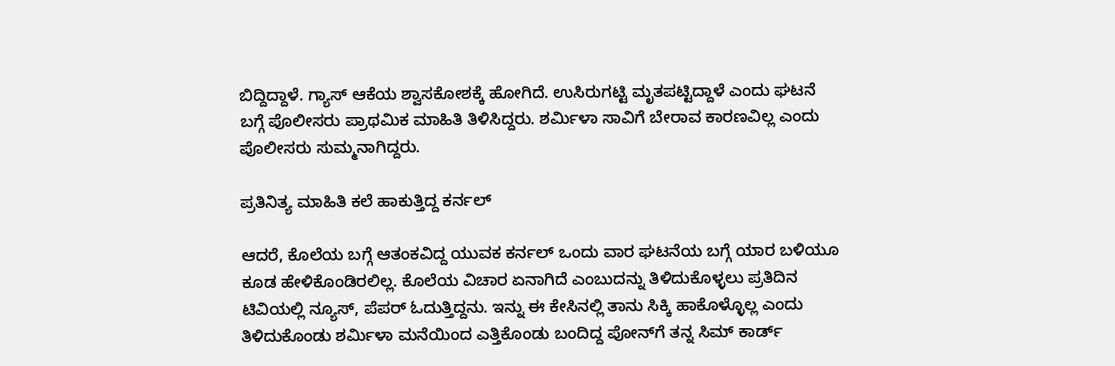ಬಿದ್ದಿದ್ದಾಳೆ. ಗ್ಯಾಸ್ ಆಕೆಯ ಶ್ವಾಸಕೋಶಕ್ಕೆ ಹೋಗಿ‌ದೆ. ಉಸಿರುಗಟ್ಟಿ ಮೃತಪಟ್ಟಿದ್ದಾಳೆ ಎಂದು ಘಟನೆ ಬಗ್ಗೆ ಪೊಲೀಸರು ಪ್ರಾಥಮಿಕ ಮಾಹಿತಿ ತಿಳಿಸಿದ್ದರು. ಶರ್ಮಿಳಾ ಸಾವಿಗೆ ಬೇರಾವ ಕಾರಣವಿಲ್ಲ ಎಂದು ಪೊಲೀಸರು ಸುಮ್ಮನಾಗಿದ್ದರು.

ಪ್ರತಿನಿತ್ಯ ಮಾಹಿತಿ ಕಲೆ ಹಾಕುತ್ತಿದ್ದ ಕರ್ನಲ್

ಆದರೆ, ಕೊಲೆಯ ಬಗ್ಗೆ ಆತಂಕವಿದ್ದ ಯುವಕ ಕರ್ನಲ್ ಒಂದು ವಾರ ಘಟನೆಯ ಬಗ್ಗೆ ಯಾರ ಬಳಿಯೂ ಕೂಡ ಹೇಳಿಕೊಂಡಿರಲಿಲ್ಲ. ಕೊಲೆಯ ವಿಚಾರ ಏನಾಗಿದೆ ಎಂಬುದನ್ನು ತಿಳಿದುಕೊಳ್ಳಲು ಪ್ರತಿದಿನ ಟಿವಿಯಲ್ಲಿ ನ್ಯೂಸ್, ಪೆಪರ್ ಓದುತ್ತಿದ್ದನು. ಇನ್ನು ಈ ಕೇಸಿನಲ್ಲಿ ತಾನು ಸಿಕ್ಕಿ ಹಾಕೊಳ್ಳೊಲ್ಲ ಎಂದು ತಿಳಿದುಕೊಂಡು ಶರ್ಮಿಳಾ ಮನೆಯಿಂದ ಎತ್ತಿಕೊಂಡು ಬಂದಿದ್ದ ಪೋನ್‌ಗೆ ತನ್ನ ಸಿಮ್ ಕಾರ್ಡ್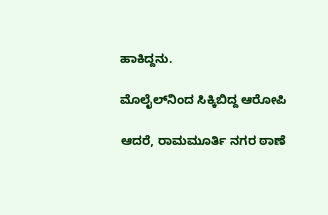ಹಾಕಿದ್ದನು.

ಮೊಲೈಲ್‌ನಿಂದ ಸಿಕ್ಕಿಬಿದ್ದ ಆರೋಪಿ

ಆದರೆ, ರಾಮಮೂರ್ತಿ ನಗರ ಠಾಣೆ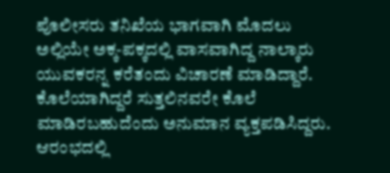ಪೊಲೀಸರು ತನಿಖೆಯ ಭಾಗವಾಗಿ ಮೊದಲು ಅಲ್ಲಿಯೇ ಅಕ್ಕ-ಪಕ್ಕದಲ್ಲಿ ವಾಸವಾಗಿದ್ದ ನಾಲ್ಕಾರು ಯುವಕರನ್ನ ಕರೆತಂದು ವಿಚಾರಣೆ ಮಾಡಿದ್ದಾರೆ. ಕೊಲೆಯಾಗಿದ್ದರೆ ಸುತ್ತಲಿನವರೇ ಕೊಲೆ ಮಾಡಿರಬಹುದೆಂದು ಅನುಮಾನ ವ್ಯಕ್ತಪಡಿಸಿದ್ದರು. ಆರಂಭದಲ್ಲಿ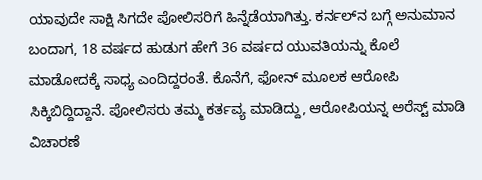ಯಾವುದೇ ಸಾಕ್ಷಿ ಸಿಗದೇ ಪೋಲಿಸರಿಗೆ ‌ಹಿನ್ನೆಡೆಯಾಗಿತ್ತು. ಕರ್ನಲ್‌ನ ಬಗ್ಗೆ ಅನುಮಾನ ಬಂದಾಗ, 18 ವರ್ಷದ ಹುಡುಗ ಹೇಗೆ 36 ವರ್ಷದ ಯುವತಿಯನ್ನು ಕೊಲೆ ಮಾಡೋದಕ್ಕೆ ಸಾಧ್ಯ ಎಂದಿದ್ದರಂತೆ. ಕೊನೆಗೆ, ಫೋನ್ ಮೂಲಕ ಆರೋಪಿ ಸಿಕ್ಕಿಬಿದ್ದಿದ್ದಾನೆ. ಪೋಲಿಸರು ‌ತಮ್ಮ ಕರ್ತವ್ಯ ಮಾಡಿದ್ದು, ಆರೋಪಿಯನ್ನ ಅರೆಸ್ಟ್ ಮಾಡಿ ವಿಚಾರಣೆ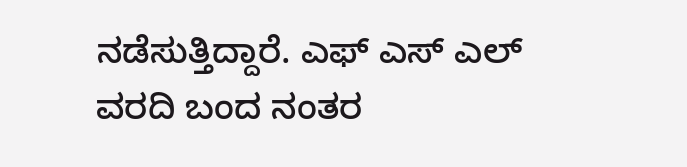ನಡೆಸುತ್ತಿದ್ದಾರೆ. ಎಫ್ ಎಸ್ ಎಲ್ ವರದಿ ಬಂದ ನಂತರ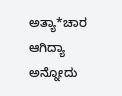ಅತ್ಯಾ*ಚಾರ ಆಗಿದ್ಯಾ ಅನ್ನೋದು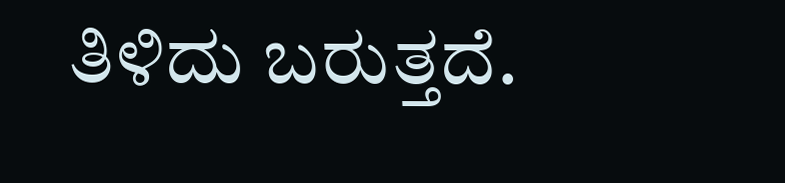ತಿಳಿದು ಬರುತ್ತದೆ.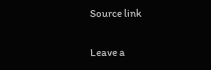Source link

Leave a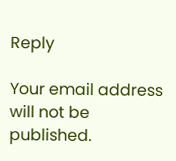Reply

Your email address will not be published.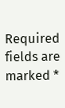Required fields are marked *